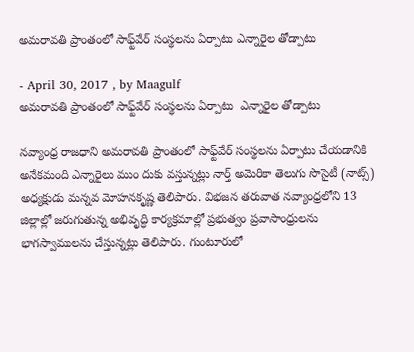అమరావతి ప్రాంతంలో సాఫ్ట్‌వేర్‌ సంస్థలను ఏర్పాటు ఎన్నారైల తోడ్పాటు

- April 30, 2017 , by Maagulf
అమరావతి ప్రాంతంలో సాఫ్ట్‌వేర్‌ సంస్థలను ఏర్పాటు  ఎన్నారైల తోడ్పాటు

నవ్యాంధ్ర రాజధాని అమరావతి ప్రాంతంలో సాఫ్ట్‌వేర్‌ సంస్థలను ఏర్పాటు చేయడానికి అనేకమంది ఎన్నారైలు ముం దుకు వస్తున్నట్లు నార్త్‌ అమెరికా తెలుగు సొసైటీ (నాట్స్‌) అధ్యక్షుడు మన్నవ మోహనకృష్ణ తెలిపారు. విభజన తరువాత నవ్యాంధ్రలోని 13 జిల్లాల్లో జరుగుతున్న అభివృద్ధి కార్యక్రమాల్లో ప్రభుత్వం ప్రవాసాంధ్రులను భాగస్వాములను చేస్తున్నట్లు తెలిపారు. గుంటూరులో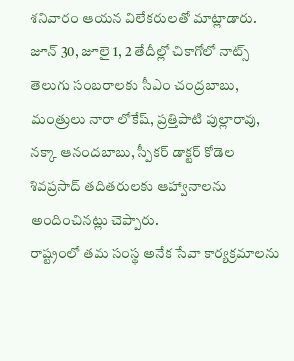శనివారం ఆయన విలేకరులతో మాట్లాడారు. జూన్‌ 30, జూలై 1, 2 తేదీల్లో చికాగోలో నాట్స్‌ తెలుగు సంబరాలకు సీఎం చంద్రబాబు, మంత్రులు నారా లోకేష్‌, ప్రత్తిపాటి పుల్లారావు, నక్కా ఆనందబాబు, స్పీకర్‌ డాక్టర్‌ కోడెల శివప్రసాద్‌ తదితరులకు ఆహ్వానాలను అందించినట్లు చెప్పారు.
రాష్ట్రంలో తమ సంస్థ అనేక సేవా కార్యక్రమాలను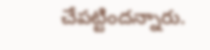చేపట్టిందన్నారు.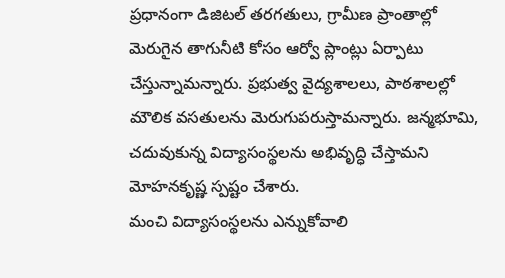ప్రధానంగా డిజిటల్‌ తరగతులు, గ్రామీణ ప్రాంతాల్లో మెరుగైన తాగునీటి కోసం ఆర్వో ప్లాంట్లు ఏర్పాటు చేస్తున్నామన్నారు. ప్రభుత్వ వైద్యశాలలు, పాఠశాలల్లో మౌలిక వసతులను మెరుగుపరుస్తామన్నారు. జన్మభూమి, చదువుకున్న విద్యాసంస్థలను అభివృద్ధి చేస్తామని మోహనకృష్ణ స్పష్టం చేశారు.
మంచి విద్యాసంస్థలను ఎన్నుకోవాలి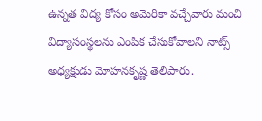ఉన్నత విద్య కోసం అమెరికా వచ్చేవారు మంచి విద్యాసంస్థలను ఎంపిక చేసుకోవాలని నాట్స్‌ అధ్యక్షుడు మోహనకృష్ణ తెలిపారు.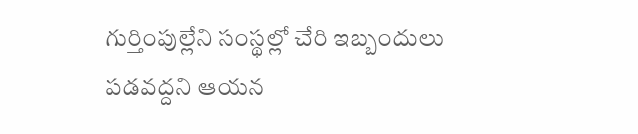గుర్తింపుల్లేని సంస్థల్లో చేరి ఇబ్బందులు పడవద్దని ఆయన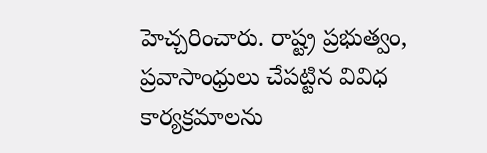హెచ్చరించారు. రాష్ట్ర ప్రభుత్వం, ప్రవాసాంధ్రులు చేపట్టిన వివిధ కార్యక్రమాలను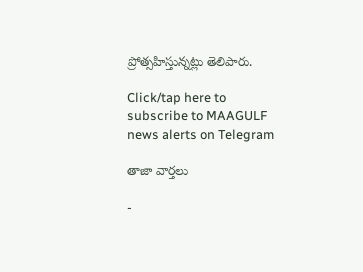ప్రోత్సహిస్తున్నట్లు తెలిపారు.

Click/tap here to subscribe to MAAGULF news alerts on Telegram

తాజా వార్తలు

-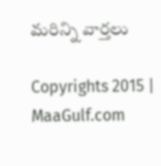మరిన్ని వార్తలు

Copyrights 2015 | MaaGulf.com